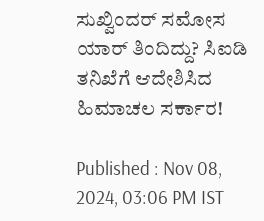ಸುಖ್ವಿಂದರ್ ಸಮೋಸ ಯಾರ್ ತಿಂದಿದ್ದು? ಸಿಐಡಿ ತನಿಖೆಗೆ ಆದೇಶಿಸಿದ ಹಿಮಾಚಲ ಸರ್ಕಾರ!

Published : Nov 08, 2024, 03:06 PM IST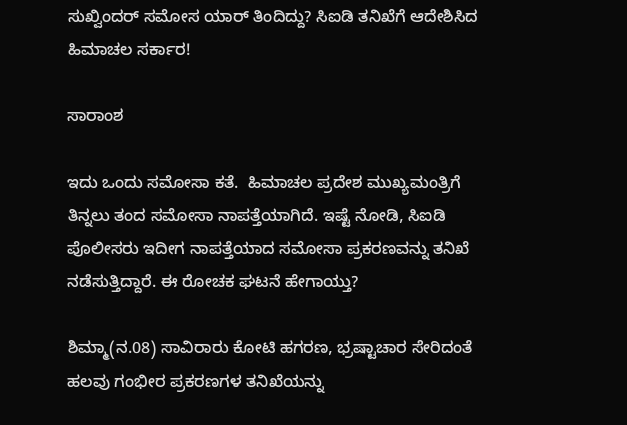ಸುಖ್ವಿಂದರ್ ಸಮೋಸ ಯಾರ್ ತಿಂದಿದ್ದು? ಸಿಐಡಿ ತನಿಖೆಗೆ ಆದೇಶಿಸಿದ ಹಿಮಾಚಲ ಸರ್ಕಾರ!

ಸಾರಾಂಶ

ಇದು ಒಂದು ಸಮೋಸಾ ಕತೆ.  ಹಿಮಾಚಲ ಪ್ರದೇಶ ಮುಖ್ಯಮಂತ್ರಿಗೆ ತಿನ್ನಲು ತಂದ ಸಮೋಸಾ ನಾಪತ್ತೆಯಾಗಿದೆ. ಇಷ್ಟೆ ನೋಡಿ, ಸಿಐಡಿ ಪೊಲೀಸರು ಇದೀಗ ನಾಪತ್ತೆಯಾದ ಸಮೋಸಾ ಪ್ರಕರಣವನ್ನು ತನಿಖೆ ನಡೆಸುತ್ತಿದ್ದಾರೆ. ಈ ರೋಚಕ ಘಟನೆ ಹೇಗಾಯ್ತು?

ಶಿಮ್ಮಾ(ನ.08) ಸಾವಿರಾರು ಕೋಟಿ ಹಗರಣ, ಭ್ರಷ್ಟಾಚಾರ ಸೇರಿದಂತೆ ಹಲವು ಗಂಭೀರ ಪ್ರಕರಣಗಳ ತನಿಖೆಯನ್ನು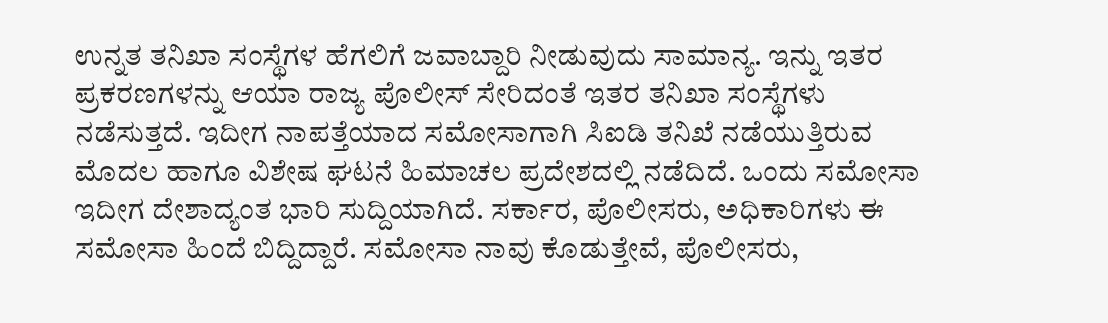ಉನ್ನತ ತನಿಖಾ ಸಂಸ್ಥೆಗಳ ಹೆಗಲಿಗೆ ಜವಾಬ್ದಾರಿ ನೀಡುವುದು ಸಾಮಾನ್ಯ. ಇನ್ನು ಇತರ ಪ್ರಕರಣಗಳನ್ನು ಆಯಾ ರಾಜ್ಯ ಪೊಲೀಸ್ ಸೇರಿದಂತೆ ಇತರ ತನಿಖಾ ಸಂಸ್ಥೆಗಳು ನಡೆಸುತ್ತದೆ. ಇದೀಗ ನಾಪತ್ತೆಯಾದ ಸಮೋಸಾಗಾಗಿ ಸಿಐಡಿ ತನಿಖೆ ನಡೆಯುತ್ತಿರುವ ಮೊದಲ ಹಾಗೂ ವಿಶೇಷ ಘಟನೆ ಹಿಮಾಚಲ ಪ್ರದೇಶದಲ್ಲಿ ನಡೆದಿದೆ. ಒಂದು ಸಮೋಸಾ ಇದೀಗ ದೇಶಾದ್ಯಂತ ಭಾರಿ ಸುದ್ದಿಯಾಗಿದೆ. ಸರ್ಕಾರ, ಪೊಲೀಸರು, ಅಧಿಕಾರಿಗಳು ಈ ಸಮೋಸಾ ಹಿಂದೆ ಬಿದ್ದಿದ್ದಾರೆ. ಸಮೋಸಾ ನಾವು ಕೊಡುತ್ತೇವೆ, ಪೊಲೀಸರು,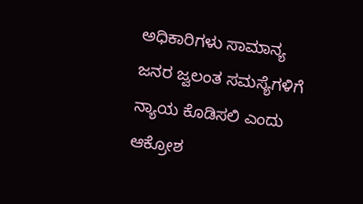ಅಧಿಕಾರಿಗಳು ಸಾಮಾನ್ಯ ಜನರ ಜ್ವಲಂತ ಸಮಸ್ಯೆಗಳಿಗೆ ನ್ಯಾಯ ಕೊಡಿಸಲಿ ಎಂದು ಆಕ್ರೋಶ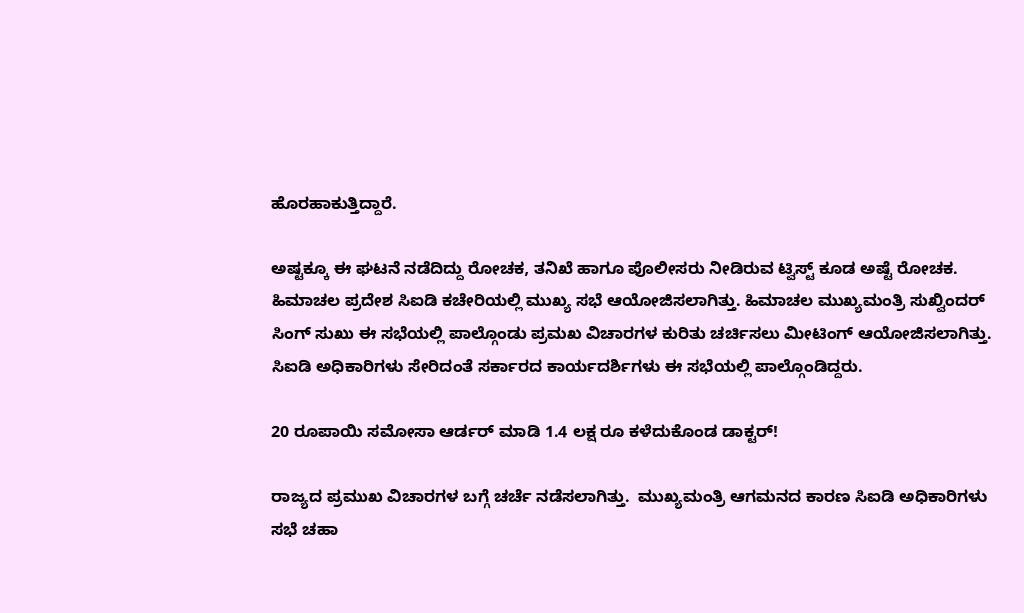ಹೊರಹಾಕುತ್ತಿದ್ದಾರೆ.

ಅಷ್ಟಕ್ಕೂ ಈ ಘಟನೆ ನಡೆದಿದ್ದು ರೋಚಕ, ತನಿಖೆ ಹಾಗೂ ಪೊಲೀಸರು ನೀಡಿರುವ ಟ್ವಿಸ್ಟ್ ಕೂಡ ಅಷ್ಟೆ ರೋಚಕ. ಹಿಮಾಚಲ ಪ್ರದೇಶ ಸಿಐಡಿ ಕಚೇರಿಯಲ್ಲಿ ಮುಖ್ಯ ಸಭೆ ಆಯೋಜಿಸಲಾಗಿತ್ತು. ಹಿಮಾಚಲ ಮುಖ್ಯಮಂತ್ರಿ ಸುಖ್ವಿಂದರ್ ಸಿಂಗ್ ಸುಖು ಈ ಸಭೆಯಲ್ಲಿ ಪಾಲ್ಗೊಂಡು ಪ್ರಮಖ ವಿಚಾರಗಳ ಕುರಿತು ಚರ್ಚಿಸಲು ಮೀಟಿಂಗ್ ಆಯೋಜಿಸಲಾಗಿತ್ತು. ಸಿಐಡಿ ಅಧಿಕಾರಿಗಳು ಸೇರಿದಂತೆ ಸರ್ಕಾರದ ಕಾರ್ಯದರ್ಶಿಗಳು ಈ ಸಭೆಯಲ್ಲಿ ಪಾಲ್ಗೊಂಡಿದ್ದರು.

20 ರೂಪಾಯಿ ಸಮೋಸಾ ಆರ್ಡರ್ ಮಾಡಿ 1.4 ಲಕ್ಷ ರೂ ಕಳೆದುಕೊಂಡ ಡಾಕ್ಟರ್!

ರಾಜ್ಯದ ಪ್ರಮುಖ ವಿಚಾರಗಳ ಬಗ್ಗೆ ಚರ್ಚೆ ನಡೆಸಲಾಗಿತ್ತು.  ಮುಖ್ಯಮಂತ್ರಿ ಆಗಮನದ ಕಾರಣ ಸಿಐಡಿ ಅಧಿಕಾರಿಗಳು ಸಭೆ ಚಹಾ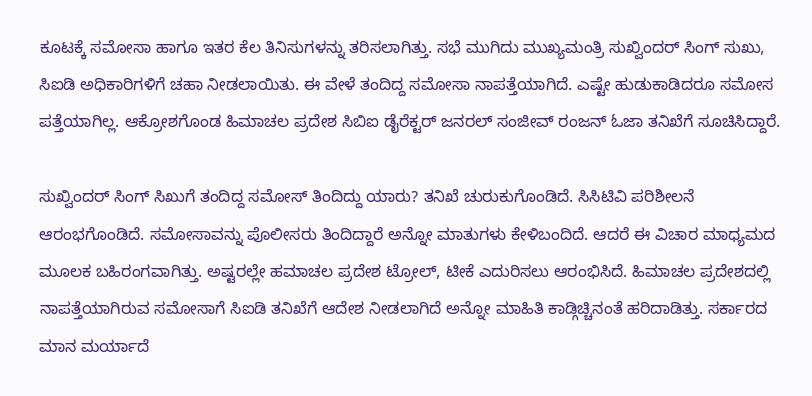ಕೂಟಕ್ಕೆ ಸಮೋಸಾ ಹಾಗೂ ಇತರ ಕೆಲ ತಿನಿಸುಗಳನ್ನು ತರಿಸಲಾಗಿತ್ತು. ಸಭೆ ಮುಗಿದು ಮುಖ್ಯಮಂತ್ರಿ ಸುಖ್ವಿಂದರ್ ಸಿಂಗ್ ಸುಖು, ಸಿಐಡಿ ಅಧಿಕಾರಿಗಳಿಗೆ ಚಹಾ ನೀಡಲಾಯಿತು. ಈ ವೇಳೆ ತಂದಿದ್ದ ಸಮೋಸಾ ನಾಪತ್ತೆಯಾಗಿದೆ. ಎಷ್ಟೇ ಹುಡುಕಾಡಿದರೂ ಸಮೋಸ ಪತ್ತೆಯಾಗಿಲ್ಲ. ಆಕ್ರೋಶಗೊಂಡ ಹಿಮಾಚಲ ಪ್ರದೇಶ ಸಿಬಿಐ ಡೈರೆಕ್ಟರ್ ಜನರಲ್ ಸಂಜೀವ್ ರಂಜನ್ ಓಜಾ ತನಿಖೆಗೆ ಸೂಚಿಸಿದ್ದಾರೆ.

ಸುಖ್ವಿಂದರ್ ಸಿಂಗ್ ಸಿಖುಗೆ ತಂದಿದ್ದ ಸಮೋಸ್ ತಿಂದಿದ್ದು ಯಾರು? ತನಿಖೆ ಚುರುಕುಗೊಂಡಿದೆ. ಸಿಸಿಟಿವಿ ಪರಿಶೀಲನೆ ಆರಂಭಗೊಂಡಿದೆ. ಸಮೋಸಾವನ್ನು ಪೊಲೀಸರು ತಿಂದಿದ್ದಾರೆ ಅನ್ನೋ ಮಾತುಗಳು ಕೇಳಿಬಂದಿದೆ. ಆದರೆ ಈ ವಿಚಾರ ಮಾಧ್ಯಮದ ಮೂಲಕ ಬಹಿರಂಗವಾಗಿತ್ತು. ಅಷ್ಟರಲ್ಲೇ ಹಮಾಚಲ ಪ್ರದೇಶ ಟ್ರೋಲ್, ಟೀಕೆ ಎದುರಿಸಲು ಆರಂಭಿಸಿದೆ. ಹಿಮಾಚಲ ಪ್ರದೇಶದಲ್ಲಿ ನಾಪತ್ತೆಯಾಗಿರುವ ಸಮೋಸಾಗೆ ಸಿಐಡಿ ತನಿಖೆಗೆ ಆದೇಶ ನೀಡಲಾಗಿದೆ ಅನ್ನೋ ಮಾಹಿತಿ ಕಾಡ್ಗಿಚ್ಚಿನಂತೆ ಹರಿದಾಡಿತ್ತು. ಸರ್ಕಾರದ ಮಾನ ಮರ್ಯಾದೆ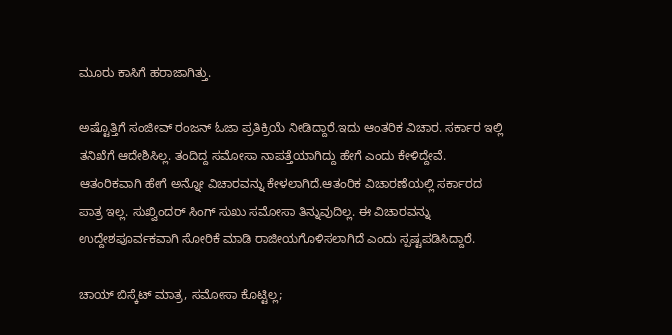ಮೂರು ಕಾಸಿಗೆ ಹರಾಜಾಗಿತ್ತು.

ಅಷ್ಟೊತ್ತಿಗೆ ಸಂಜೀವ್ ರಂಜನ್ ಓಜಾ ಪ್ರತಿಕ್ರಿಯೆ ನೀಡಿದ್ದಾರೆ.ಇದು ಆಂತರಿಕ ವಿಚಾರ. ಸರ್ಕಾರ ಇಲ್ಲಿ ತನಿಖೆಗೆ ಆದೇಶಿಸಿಲ್ಲ. ತಂದಿದ್ದ ಸಮೋಸಾ ನಾಪತ್ತೆಯಾಗಿದ್ದು ಹೇಗೆ ಎಂದು ಕೇಳಿದ್ದೇವೆ. ಆತಂರಿಕವಾಗಿ ಹೇಗೆ ಅನ್ನೋ ವಿಚಾರವನ್ನು ಕೇಳಲಾಗಿದೆ.ಆತಂರಿಕ ವಿಚಾರಣೆಯಲ್ಲಿ ಸರ್ಕಾರದ ಪಾತ್ರ ಇಲ್ಲ. ಸುಖ್ವಿಂದರ್ ಸಿಂಗ್ ಸುಖು ಸಮೋಸಾ ತಿನ್ನುವುದಿಲ್ಲ. ಈ ವಿಚಾರವನ್ನು ಉದ್ದೇಶಪೂರ್ವಕವಾಗಿ ಸೋರಿಕೆ ಮಾಡಿ ರಾಜೀಯಗೊಳಿಸಲಾಗಿದೆ ಎಂದು ಸ್ಪಷ್ಟಪಡಿಸಿದ್ದಾರೆ.

ಚಾಯ್ ಬಿಸ್ಕೆಟ್ ಮಾತ್ರ, ಸಮೋಸಾ ಕೊಟ್ಟಿಲ್ಲ;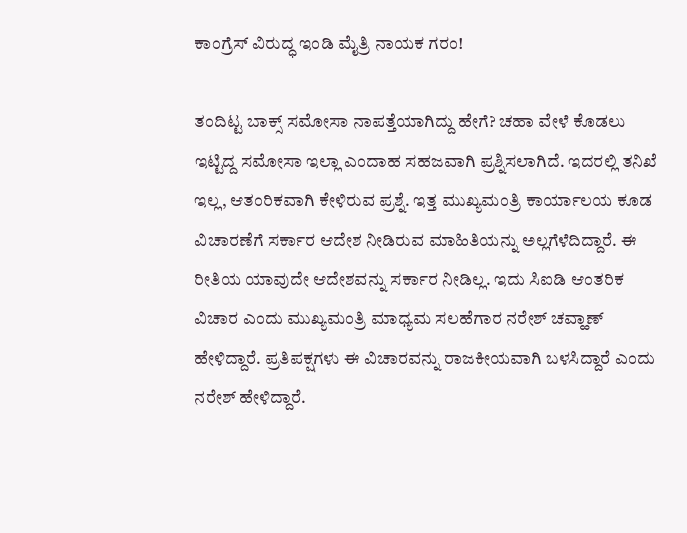ಕಾಂಗ್ರೆಸ್ ವಿರುದ್ಧ ಇಂಡಿ ಮೈತ್ರಿ ನಾಯಕ ಗರಂ!

ತಂದಿಟ್ಟ ಬಾಕ್ಸ್ ಸಮೋಸಾ ನಾಪತ್ತೆಯಾಗಿದ್ದು ಹೇಗೆ? ಚಹಾ ವೇಳೆ ಕೊಡಲು ಇಟ್ಟಿದ್ದ ಸಮೋಸಾ ಇಲ್ಲಾ ಎಂದಾಹ ಸಹಜವಾಗಿ ಪ್ರಶ್ನಿಸಲಾಗಿದೆ. ಇದರಲ್ಲಿ ತನಿಖೆ ಇಲ್ಲ, ಆತಂರಿಕವಾಗಿ ಕೇಳಿರುವ ಪ್ರಶ್ನೆ. ಇತ್ತ ಮುಖ್ಯಮಂತ್ರಿ ಕಾರ್ಯಾಲಯ ಕೂಡ ವಿಚಾರಣೆಗೆ ಸರ್ಕಾರ ಆದೇಶ ನೀಡಿರುವ ಮಾಹಿತಿಯನ್ನು ಅಲ್ಲಗೆಳೆದಿದ್ದಾರೆ. ಈ ರೀತಿಯ ಯಾವುದೇ ಆದೇಶವನ್ನು ಸರ್ಕಾರ ನೀಡಿಲ್ಲ. ಇದು ಸಿಐಡಿ ಆಂತರಿಕ ವಿಚಾರ ಎಂದು ಮುಖ್ಯಮಂತ್ರಿ ಮಾಧ್ಯಮ ಸಲಹೆಗಾರ ನರೇಶ್ ಚವ್ಹಾಣ್ ಹೇಳಿದ್ದಾರೆ. ಪ್ರತಿಪಕ್ಷಗಳು ಈ ವಿಚಾರವನ್ನು ರಾಜಕೀಯವಾಗಿ ಬಳಸಿದ್ದಾರೆ ಎಂದು ನರೇಶ್ ಹೇಳಿದ್ದಾರೆ.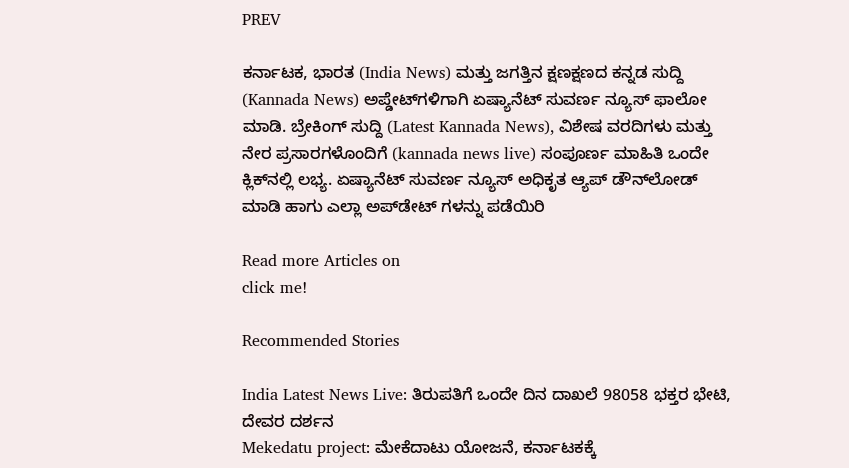PREV

ಕರ್ನಾಟಕ, ಭಾರತ (India News) ಮತ್ತು ಜಗತ್ತಿನ ಕ್ಷಣಕ್ಷಣದ ಕನ್ನಡ ಸುದ್ದಿ (Kannada News) ಅಪ್ಡೇಟ್‌ಗಳಿಗಾಗಿ ಏಷ್ಯಾನೆಟ್ ಸುವರ್ಣ ನ್ಯೂಸ್‌ ಫಾಲೋ ಮಾಡಿ. ಬ್ರೇಕಿಂಗ್ ಸುದ್ದಿ (Latest Kannada News), ವಿಶೇಷ ವರದಿಗಳು ಮತ್ತು ನೇರ ಪ್ರಸಾರಗಳೊಂದಿಗೆ (kannada news live) ಸಂಪೂರ್ಣ ಮಾಹಿತಿ ಒಂದೇ ಕ್ಲಿಕ್‌ನಲ್ಲಿ ಲಭ್ಯ. ಏಷ್ಯಾನೆಟ್ ಸುವರ್ಣ ನ್ಯೂಸ್ ಅಧಿಕೃತ ಆ್ಯಪ್ ಡೌನ್‌ಲೋಡ್ ಮಾಡಿ ಹಾಗು ಎಲ್ಲಾ ಅಪ್‌ಡೇಟ್ ಗಳನ್ನು ಪಡೆಯಿರಿ

Read more Articles on
click me!

Recommended Stories

India Latest News Live: ತಿರುಪತಿಗೆ ಒಂದೇ ದಿನ ದಾಖಲೆ 98058 ಭಕ್ತರ ಭೇಟಿ, ದೇವರ ದರ್ಶನ
Mekedatu project: ಮೇಕೆದಾಟು ಯೋಜನೆ, ಕರ್ನಾಟಕಕ್ಕೆ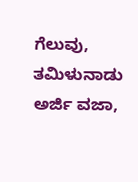ಗೆಲುವು, ತಮಿಳುನಾಡು ಅರ್ಜಿ ವಜಾ,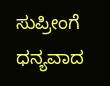ಸುಪ್ರೀಂಗೆ ಧನ್ಯವಾದ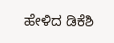ಹೇಳಿದ ಡಿಕೆಶಿ